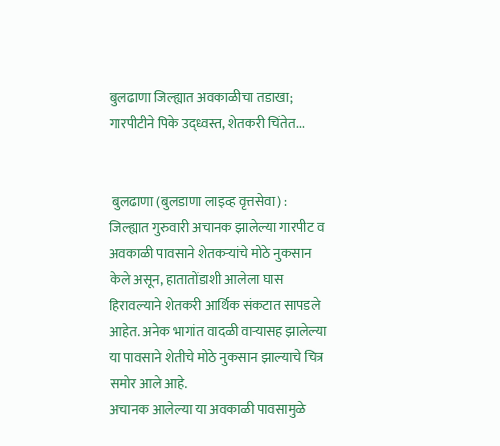बुलढाणा जिल्ह्यात अवकाळीचा तडाखा; गारपीटीने पिके उद्ध्वस्त, शेतकरी चिंतेत...


 बुलढाणा (बुलडाणा लाइव्ह वृत्तसेवा) : जिल्ह्यात गुरुवारी अचानक झालेल्या गारपीट व अवकाळी पावसाने शेतकऱ्यांचे मोठे नुकसान केले असून, हातातोंडाशी आलेला घास हिरावल्याने शेतकरी आर्थिक संकटात सापडले आहेत. अनेक भागांत वादळी वाऱ्यासह झालेल्या या पावसाने शेतीचे मोठे नुकसान झाल्याचे चित्र समोर आले आहे.
अचानक आलेल्या या अवकाळी पावसामुळे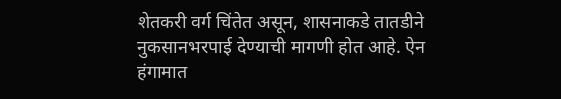शेतकरी वर्ग चिंतेत असून, शासनाकडे तातडीने नुकसानभरपाई देण्याची मागणी होत आहे. ऐन हंगामात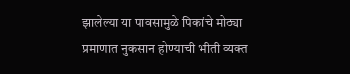झालेल्या या पावसामुळे पिकांचे मोठ्या प्रमाणात नुकसान होण्याची भीती व्यक्त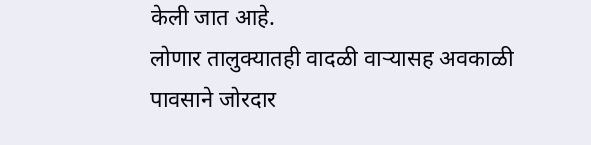केली जात आहे.
लोणार तालुक्यातही वादळी वाऱ्यासह अवकाळी पावसाने जोरदार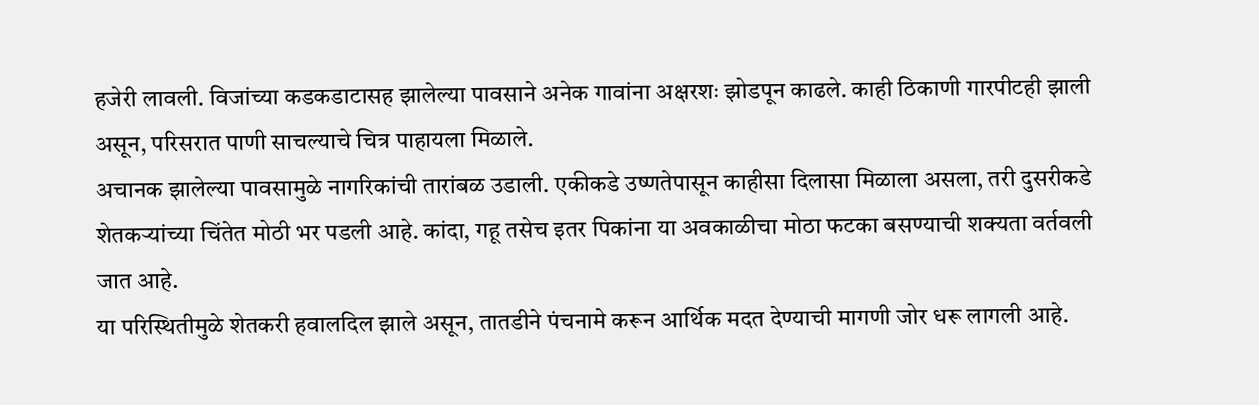हजेरी लावली. विजांच्या कडकडाटासह झालेल्या पावसाने अनेक गावांना अक्षरशः झोडपून काढले. काही ठिकाणी गारपीटही झाली असून, परिसरात पाणी साचल्याचे चित्र पाहायला मिळाले.
अचानक झालेल्या पावसामुळे नागरिकांची तारांबळ उडाली. एकीकडे उष्णतेपासून काहीसा दिलासा मिळाला असला, तरी दुसरीकडे शेतकऱ्यांच्या चिंतेत मोठी भर पडली आहे. कांदा, गहू तसेच इतर पिकांना या अवकाळीचा मोठा फटका बसण्याची शक्यता वर्तवली जात आहे.
या परिस्थितीमुळे शेतकरी हवालदिल झाले असून, तातडीने पंचनामे करून आर्थिक मदत देण्याची मागणी जोर धरू लागली आहे.